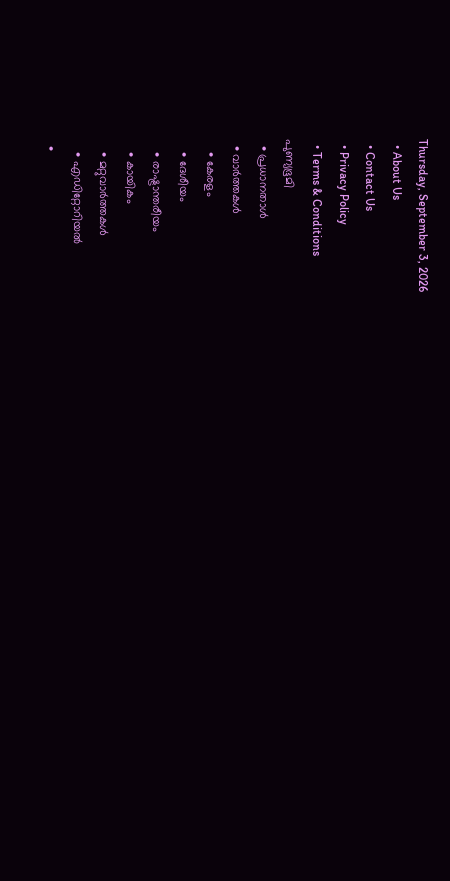Thursday, September 3, 2026
  • About Us
  • Contact Us
  • Privacy Policy
  • Terms & Conditions
പുണ്യഭൂമി
  • പ്രധാനതാൾ
  • വാർത്തകൾ
    • കേരളം
    • ദേശീയം
    • രാഷ്ട്രാന്തരീയം
    • കായികം
    • മറ്റുവാര്‍ത്തകള്‍
    • എഡിറ്റോറിയല്‍
  •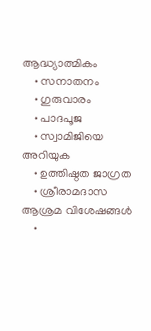ആദ്ധ്യാത്മികം
    • സനാതനം
    • ഗുരുവാരം
    • പാദപൂജ
    • സ്വാമിജിയെ അറിയുക
    • ഉത്തിഷ്ഠത ജാഗ്രത
    • ശ്രീരാമദാസ ആശ്രമ വിശേഷങ്ങൾ
    •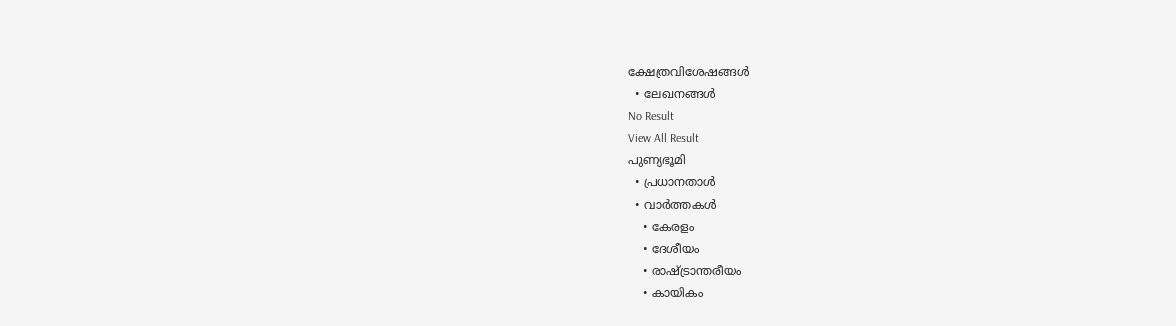ക്ഷേത്രവിശേഷങ്ങള്‍
  • ലേഖനങ്ങള്‍
No Result
View All Result
പുണ്യഭൂമി
  • പ്രധാനതാൾ
  • വാർത്തകൾ
    • കേരളം
    • ദേശീയം
    • രാഷ്ട്രാന്തരീയം
    • കായികം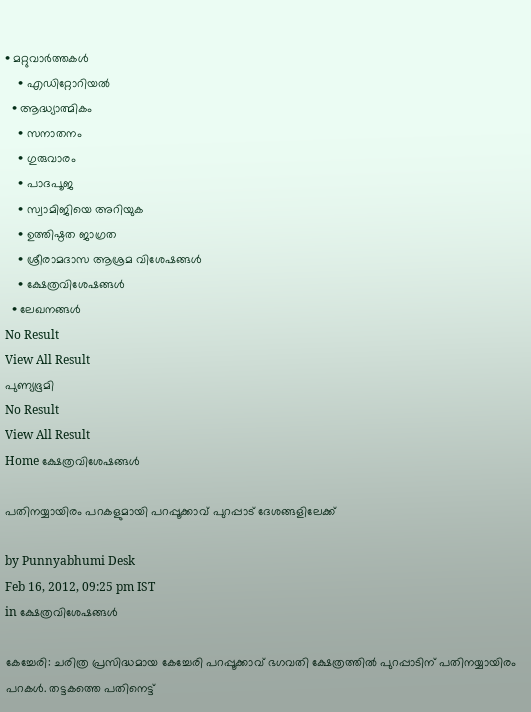• മറ്റുവാര്‍ത്തകള്‍
    • എഡിറ്റോറിയല്‍
  • ആദ്ധ്യാത്മികം
    • സനാതനം
    • ഗുരുവാരം
    • പാദപൂജ
    • സ്വാമിജിയെ അറിയുക
    • ഉത്തിഷ്ഠത ജാഗ്രത
    • ശ്രീരാമദാസ ആശ്രമ വിശേഷങ്ങൾ
    • ക്ഷേത്രവിശേഷങ്ങള്‍
  • ലേഖനങ്ങള്‍
No Result
View All Result
പുണ്യഭൂമി
No Result
View All Result
Home ക്ഷേത്രവിശേഷങ്ങള്‍

പതിനയ്യായിരം പറകളുമായി പറപ്പൂക്കാവ് പുറപ്പാട് ദേശങ്ങളിലേക്ക്

by Punnyabhumi Desk
Feb 16, 2012, 09:25 pm IST
in ക്ഷേത്രവിശേഷങ്ങള്‍

കേച്ചേരി: ചരിത്ര പ്രസിദ്ധമായ കേച്ചേരി പറപ്പൂക്കാവ് ഭഗവതി ക്ഷേത്രത്തില്‍ പുറപ്പാടിന് പതിനയ്യായിരം പറകള്‍. തട്ടകത്തെ പതിനെട്ട്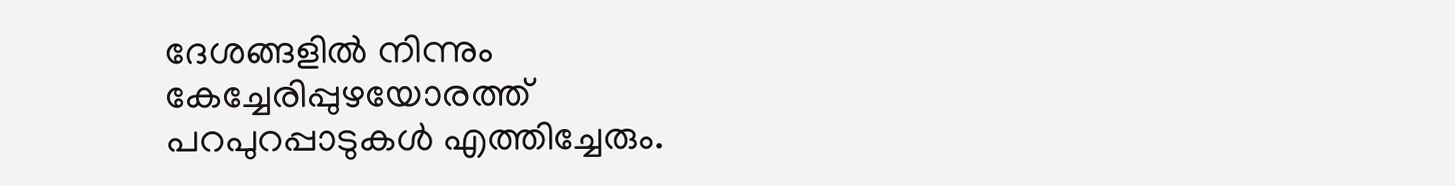ദേശങ്ങളില്‍ നിന്നും കേച്ചേരിപ്പുഴയോരത്ത് പറപുറപ്പാടുകള്‍ എത്തിച്ചേരും.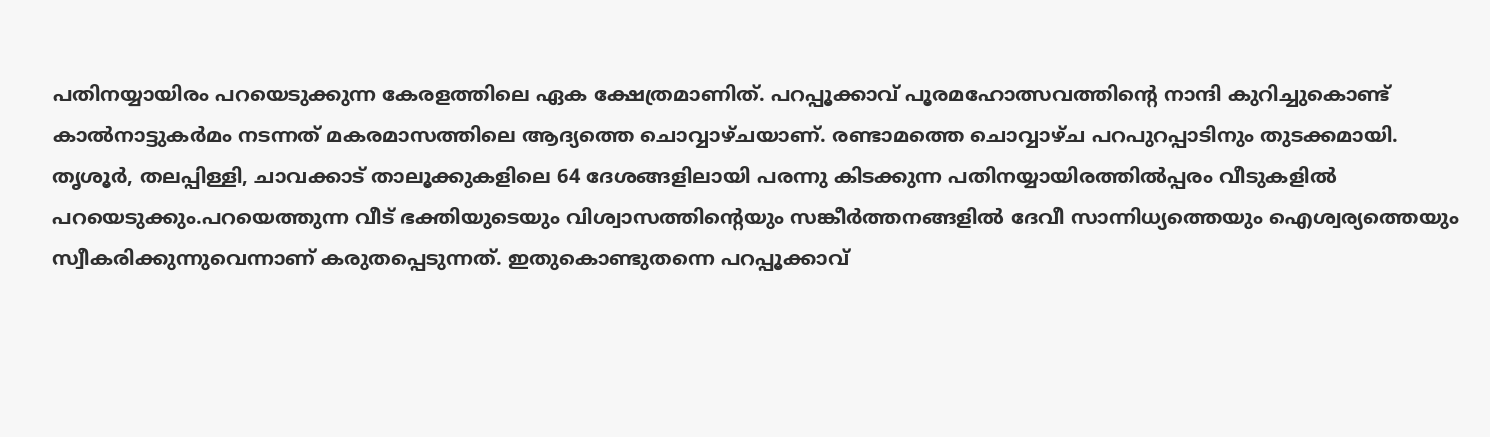പതിനയ്യായിരം പറയെടുക്കുന്ന കേരളത്തിലെ ഏക ക്ഷേത്രമാണിത്. പറപ്പൂക്കാവ് പൂരമഹോത്സവത്തിന്റെ നാന്ദി കുറിച്ചുകൊണ്ട് കാല്‍നാട്ടുകര്‍മം നടന്നത് മകരമാസത്തിലെ ആദ്യത്തെ ചൊവ്വാഴ്ചയാണ്. രണ്ടാമത്തെ ചൊവ്വാഴ്ച പറപുറപ്പാടിനും തുടക്കമായി. തൃശൂര്‍, തലപ്പിള്ളി, ചാവക്കാട് താലൂക്കുകളിലെ 64 ദേശങ്ങളിലായി പരന്നു കിടക്കുന്ന പതിനയ്യായിരത്തില്‍പ്പരം വീടുകളില്‍ പറയെടുക്കും.പറയെത്തുന്ന വീട് ഭക്തിയുടെയും വിശ്വാസത്തിന്റെയും സങ്കീര്‍ത്തനങ്ങളില്‍ ദേവീ സാന്നിധ്യത്തെയും ഐശ്വര്യത്തെയും സ്വീകരിക്കുന്നുവെന്നാണ് കരുതപ്പെടുന്നത്. ഇതുകൊണ്ടുതന്നെ പറപ്പൂക്കാവ്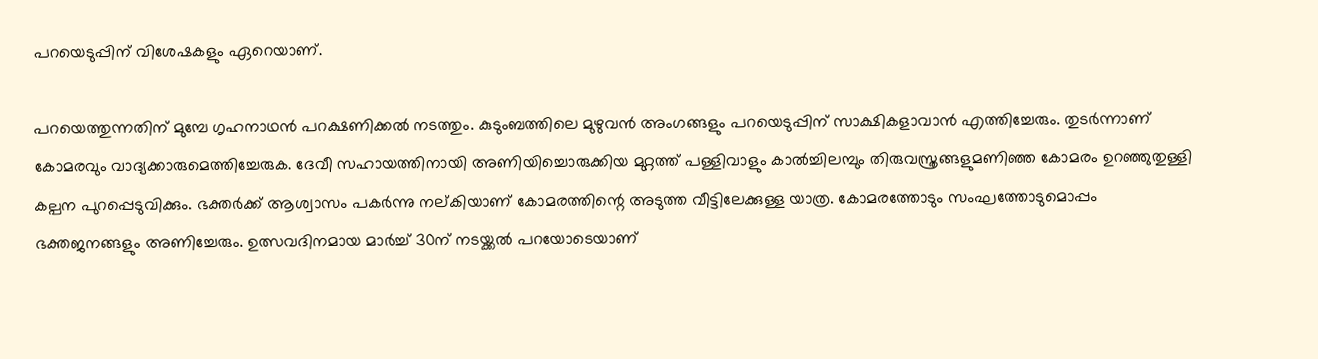പറയെടുപ്പിന് വിശേഷകളും ഏറെയാണ്.

പറയെത്തുന്നതിന് മുമ്പേ ഗൃഹനാഥന്‍ പറക്ഷണിക്കല്‍ നടത്തും. കുടുംബത്തിലെ മുഴുവന്‍ അംഗങ്ങളും പറയെടുപ്പിന് സാക്ഷികളാവാന്‍ എത്തിച്ചേരും. തുടര്‍ന്നാണ് കോമരവും വാദ്യക്കാരുമെത്തിച്ചേരുക. ദേവീ സഹായത്തിനായി അണിയിച്ചൊരുക്കിയ മുറ്റത്ത് പള്ളിവാളും കാല്‍ച്ചിലമ്പും തിരുവസ്ത്രങ്ങളുമണിഞ്ഞ കോമരം ഉറഞ്ഞുതുള്ളി കല്പന പുറപ്പെടുവിക്കും. ഭക്തര്‍ക്ക് ആശ്വാസം പകര്‍ന്നു നല്കിയാണ് കോമരത്തിന്റെ അടുത്ത വീട്ടിലേക്കുള്ള യാത്ര. കോമരത്തോടും സംഘത്തോടുമൊപ്പം ഭക്തജനങ്ങളും അണിച്ചേരും. ഉത്സവദിനമായ മാര്‍ച്ച് 30ന് നടയ്ക്കല്‍ പറയോടെയാണ്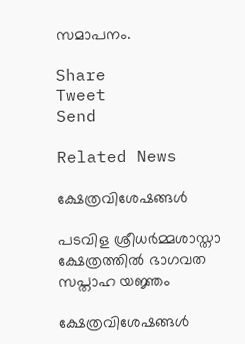സമാപനം.

Share
Tweet
Send

Related News

ക്ഷേത്രവിശേഷങ്ങള്‍

പടവിള ശ്രീധര്‍മ്മശാസ്താ ക്ഷേത്രത്തില്‍ ഭാഗവത സപ്താഹ യജ്ഞം

ക്ഷേത്രവിശേഷങ്ങള്‍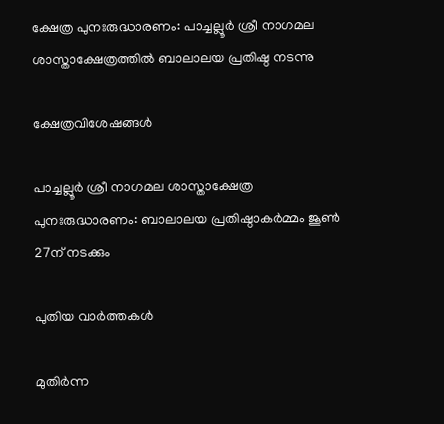ക്ഷേത്ര പുനഃരുദ്ധാരണം: പാച്ചല്ലൂര്‍ ശ്രീ നാഗമല ശാസ്താക്ഷേത്രത്തില്‍ ബാലാലയ പ്രതിഷ്ഠ നടന്നു

ക്ഷേത്രവിശേഷങ്ങള്‍

പാച്ചല്ലൂര്‍ ശ്രീ നാഗമല ശാസ്താക്ഷേത്ര പുനഃരുദ്ധാരണം: ബാലാലയ പ്രതിഷ്ഠാകര്‍മ്മം ജൂണ്‍ 27ന് നടക്കും

പുതിയ വാർത്തകൾ

മുതിര്‍ന്ന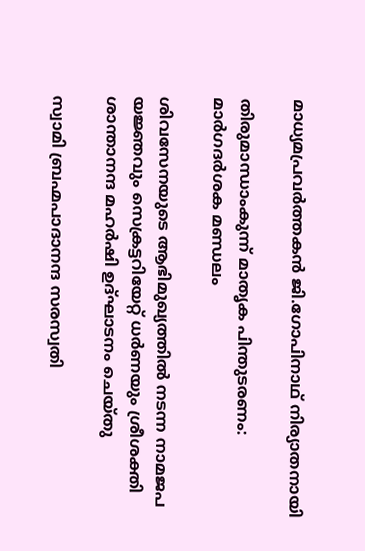മാധ്യമപ്രവര്‍ത്തകന്‍ ജി.ഗോപിനാഥ് നിര്യാതനായി

തിരുമാന്ധാംകുന്ന് മാതൃക പിന്തുടരണം: മാര്‍ഗദര്‍ശക മണ്ഡലം

ശിവസേനയുടെ ആഭിമുഖ്യത്തില്‍ നടന്ന നാമജപ യജ്ഞവും സെക്രട്ടറിയേറ്റ് ധര്‍ണയും ശ്രീശക്തി ശാന്താനന്ദ മഹര്‍ഷി ഉദ്ഘാടനം ചെയ്തു

സ്വാമി ബ്രഹ്മപാദാനന്ദ സരസ്വതി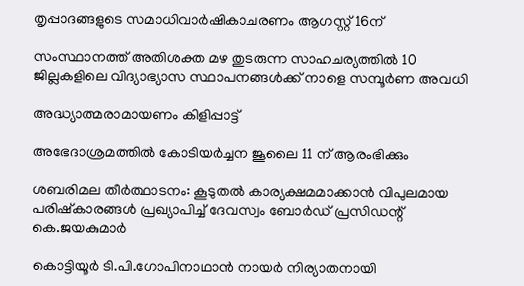തൃപ്പാദങ്ങളുടെ സമാധിവാര്‍ഷികാചരണം ആഗസ്റ്റ് 16ന്

സംസ്ഥാനത്ത് അതിശക്ത മഴ തുടരുന്ന സാഹചര്യത്തിൽ 10 ജില്ലകളിലെ വിദ്യാഭ്യാസ സ്ഥാപനങ്ങൾക്ക് നാളെ സമ്പൂർണ അവധി

അദ്ധ്യാത്മരാമായണം കിളിപ്പാട്ട്

അഭേദാശ്രമത്തില്‍ കോടിയര്‍ച്ചന ജൂലൈ 11 ന് ആരംഭിക്കും

ശബരിമല തീര്‍ത്ഥാടനം: കൂടുതല്‍ കാര്യക്ഷമമാക്കാന്‍ വിപുലമായ പരിഷ്‌കാരങ്ങള്‍ പ്രഖ്യാപിച്ച് ദേവസ്വം ബോര്‍ഡ് പ്രസിഡന്റ് കെ.ജയകുമാര്‍

കൊട്ടിയൂര്‍ ടി.പി.ഗോപിനാഥാന്‍ നായര്‍ നിര്യാതനായി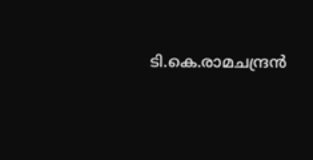ടി.കെ.രാമചന്ദ്രന്‍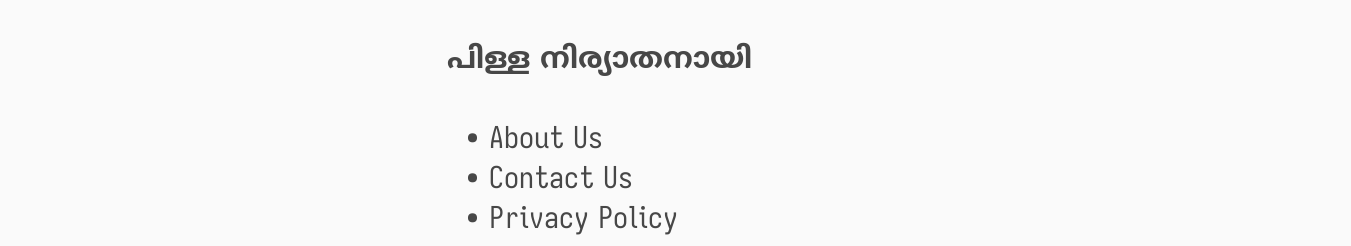പിള്ള നിര്യാതനായി

  • About Us
  • Contact Us
  • Privacy Policy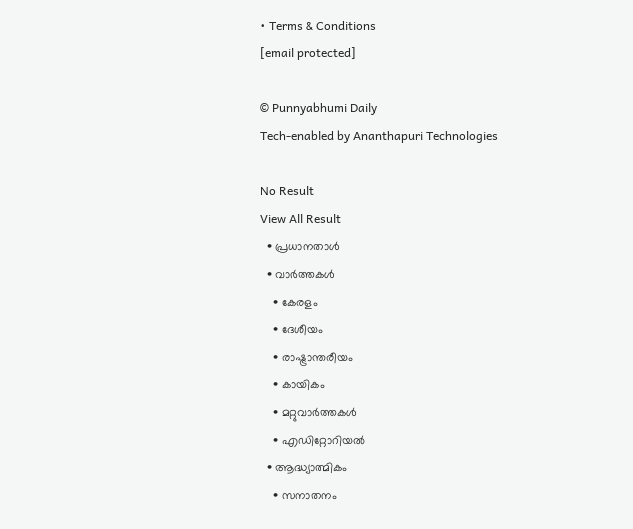• Terms & Conditions
[email protected]

© Punnyabhumi Daily
Tech-enabled by Ananthapuri Technologies

No Result
View All Result
  • പ്രധാനതാൾ
  • വാർത്തകൾ
    • കേരളം
    • ദേശീയം
    • രാഷ്ട്രാന്തരീയം
    • കായികം
    • മറ്റുവാര്‍ത്തകള്‍
    • എഡിറ്റോറിയല്‍
  • ആദ്ധ്യാത്മികം
    • സനാതനം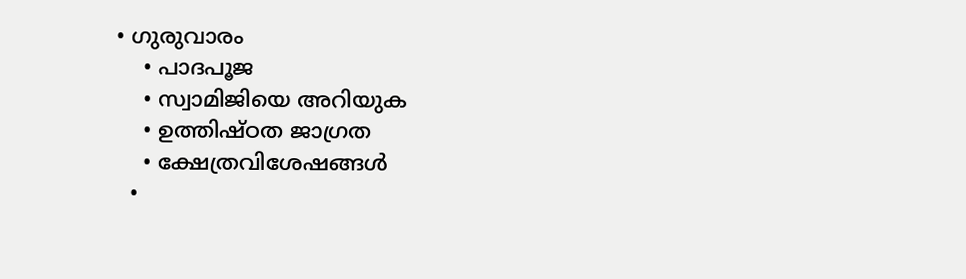• ഗുരുവാരം
    • പാദപൂജ
    • സ്വാമിജിയെ അറിയുക
    • ഉത്തിഷ്ഠത ജാഗ്രത
    • ക്ഷേത്രവിശേഷങ്ങള്‍
  •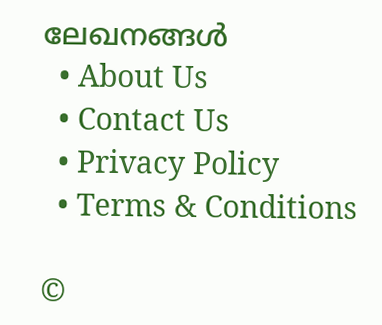ലേഖനങ്ങള്‍
  • About Us
  • Contact Us
  • Privacy Policy
  • Terms & Conditions

©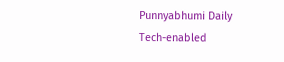Punnyabhumi Daily
Tech-enabled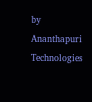by Ananthapuri Technologies